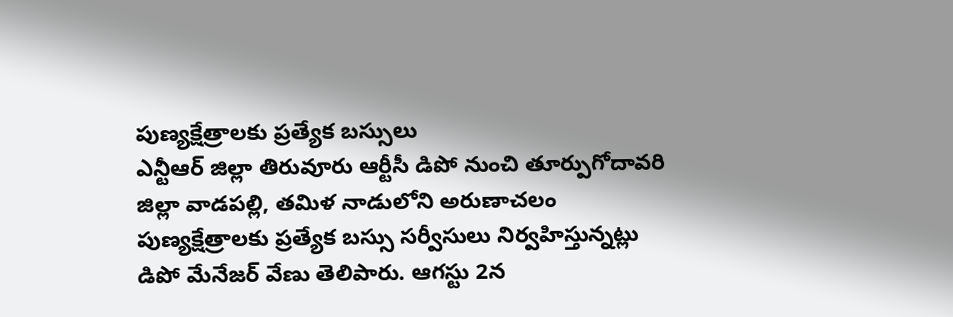పుణ్యక్షేత్రాలకు ప్రత్యేక బస్సులు
ఎన్టీఆర్ జిల్లా తిరువూరు ఆర్టీసీ డిపో నుంచి తూర్పుగోదావరి జిల్లా వాడపల్లి, తమిళ నాడులోని అరుణాచలం పుణ్యక్షేత్రాలకు ప్రత్యేక బస్సు సర్వీసులు నిర్వహిస్తున్నట్లు డిపో మేనేజర్ వేణు తెలిపారు. ఆగస్టు 2న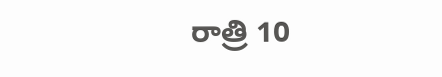రాత్రి 10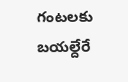గంటలకు బయల్దేరే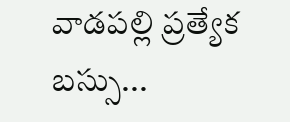వాడపల్లి ప్రత్యేక బస్సు...